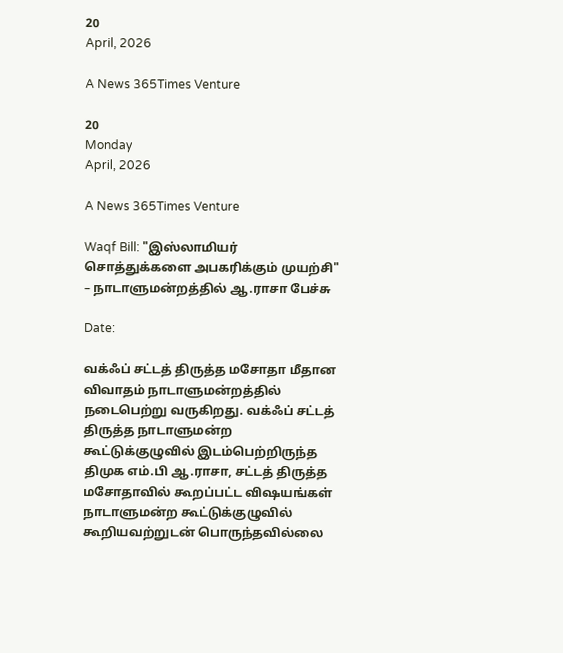20
April, 2026

A News 365Times Venture

20
Monday
April, 2026

A News 365Times Venture

Waqf Bill: "இஸ்லாமியர் சொத்துக்களை அபகரிக்கும் முயற்சி" – நாடாளுமன்றத்தில் ஆ.ராசா பேச்சு

Date:

வக்ஃப் சட்டத் திருத்த மசோதா மீதான விவாதம் நாடாளுமன்றத்தில் நடைபெற்று வருகிறது. வக்ஃப் சட்டத் திருத்த நாடாளுமன்ற கூட்டுக்குழுவில் இடம்பெற்றிருந்த திமுக எம்.பி ஆ.ராசா, சட்டத் திருத்த மசோதாவில் கூறப்பட்ட விஷயங்கள் நாடாளுமன்ற கூட்டுக்குழுவில் கூறியவற்றுடன் பொருந்தவில்லை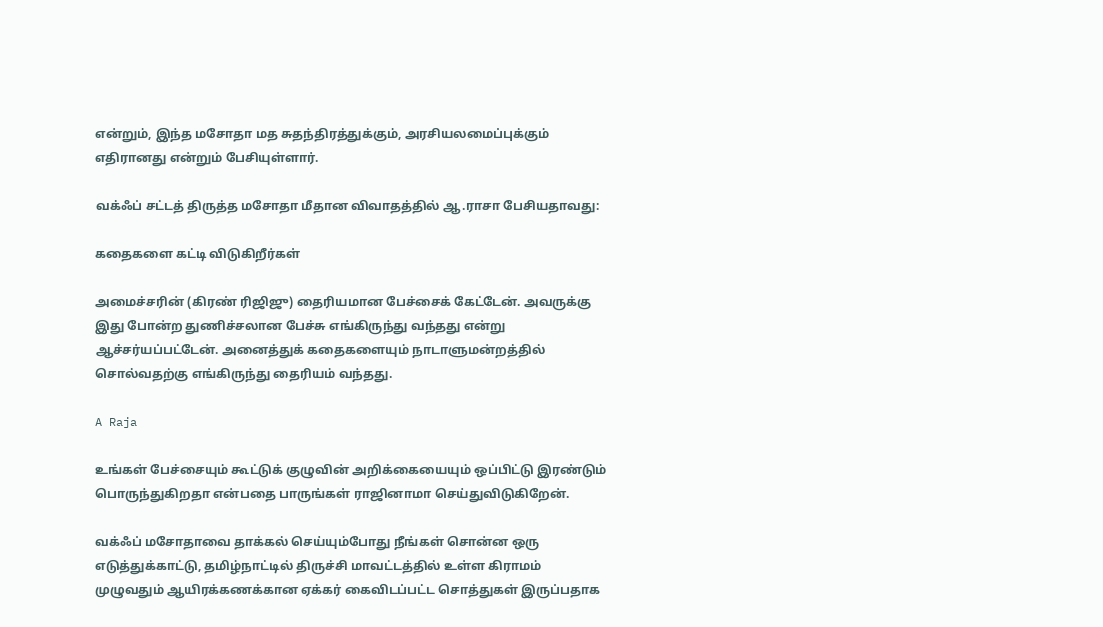என்றும், இந்த மசோதா மத சுதந்திரத்துக்கும், அரசியலமைப்புக்கும் எதிரானது என்றும் பேசியுள்ளார்.

வக்ஃப் சட்டத் திருத்த மசோதா மீதான விவாதத்தில் ஆ.ராசா பேசியதாவது:

கதைகளை கட்டி விடுகிறீர்கள்

அமைச்சரின் (கிரண் ரிஜிஜு) தைரியமான பேச்சைக் கேட்டேன். அவருக்கு இது போன்ற துணிச்சலான பேச்சு எங்கிருந்து வந்தது என்று ஆச்சர்யப்பட்டேன். அனைத்துக் கதைகளையும் நாடாளுமன்றத்தில் சொல்வதற்கு எங்கிருந்து தைரியம் வந்தது.

A Raja

உங்கள் பேச்சையும் கூட்டுக் குழுவின் அறிக்கையையும் ஒப்பிட்டு இரண்டும் பொருந்துகிறதா என்பதை பாருங்கள் ராஜினாமா செய்துவிடுகிறேன்.

வக்ஃப் மசோதாவை தாக்கல் செய்யும்போது நீங்கள் சொன்ன ஒரு எடுத்துக்காட்டு, தமிழ்நாட்டில் திருச்சி மாவட்டத்தில் உள்ள கிராமம் முழுவதும் ஆயிரக்கணக்கான ஏக்கர் கைவிடப்பட்ட சொத்துகள் இருப்பதாக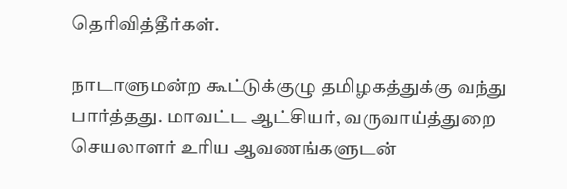தெரிவித்தீர்கள்.

நாடாளுமன்ற கூட்டுக்குழு தமிழகத்துக்கு வந்து பார்த்தது. மாவட்ட ஆட்சியர், வருவாய்த்துறை செயலாளர் உரிய ஆவணங்களுடன்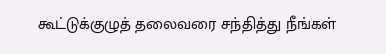கூட்டுக்குழுத் தலைவரை சந்தித்து நீங்கள்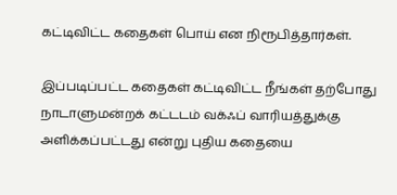கட்டிவிட்ட கதைகள் பொய் என நிரூபித்தார்கள்.

இப்படிப்பட்ட கதைகள் கட்டிவிட்ட நீங்கள் தற்போது நாடாளுமன்றக் கட்டடம் வக்ஃப் வாரியத்துக்கு அளிக்கப்பட்டது என்று புதிய கதையை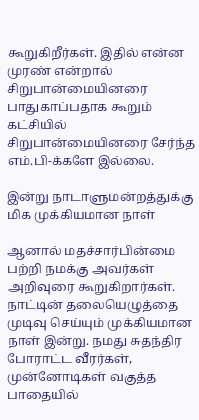கூறுகிறீர்கள். இதில் என்ன முரண் என்றால் சிறுபான்மையினரை பாதுகாப்பதாக கூறும் கட்சியில் சிறுபான்மையினரை சேர்ந்த எம்.பி-க்களே இல்லை.

இன்று நாடாளுமன்றத்துக்கு மிக முக்கியமான நாள்

ஆனால் மதச்சார்பின்மை பற்றி நமக்கு அவர்கள் அறிவுரை கூறுகிறார்கள். நாட்டின் தலையெழுத்தை முடிவு செய்யும் முக்கியமான நாள் இன்று. நமது சுதந்திர போராட்ட வீரர்கள், முன்னோடிகள் வகுத்த பாதையில்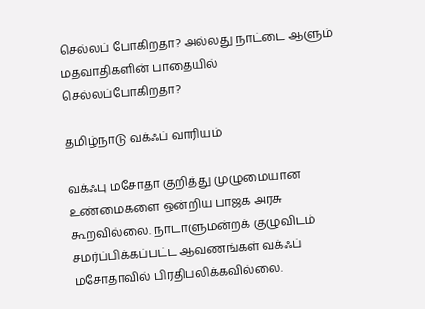செல்லப் போகிறதா? அல்லது நாட்டை ஆளும் மதவாதிகளின் பாதையில் செல்லப்போகிறதா?

தமிழ்நாடு வக்ஃப் வாரியம்

வக்ஃபு மசோதா குறித்து முழுமையான உண்மைகளை ஒன்றிய பாஜக அரசு கூறவில்லை. நாடாளுமன்றக் குழுவிடம் சமர்ப்பிக்கப்பட்ட ஆவணங்கள் வக்ஃப் மசோதாவில் பிரதிபலிக்கவில்லை.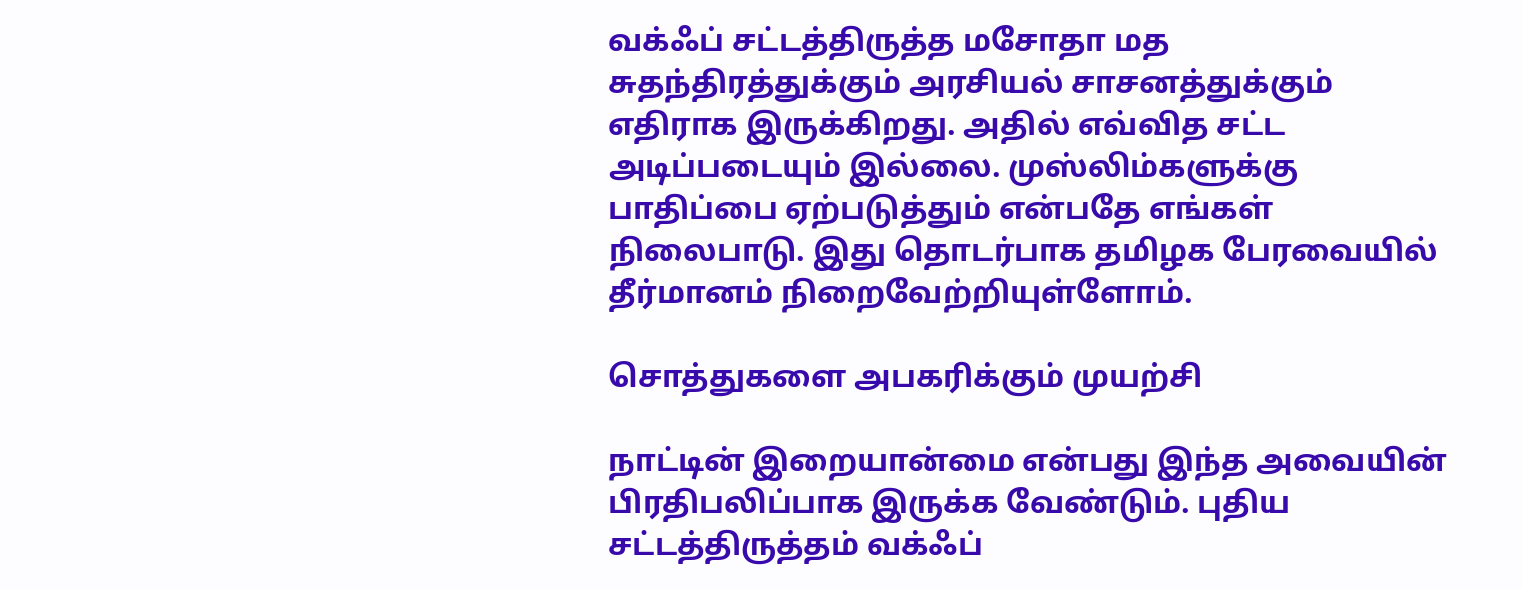வக்ஃப் சட்டத்திருத்த மசோதா மத சுதந்திரத்துக்கும் அரசியல் சாசனத்துக்கும் எதிராக இருக்கிறது. அதில் எவ்வித சட்ட அடிப்படையும் இல்லை. முஸ்லிம்களுக்கு பாதிப்பை ஏற்படுத்தும் என்பதே எங்கள் நிலைபாடு. இது தொடர்பாக தமிழக பேரவையில் தீர்மானம் நிறைவேற்றியுள்ளோம்.

சொத்துகளை அபகரிக்கும் முயற்சி

நாட்டின் இறையான்மை என்பது இந்த அவையின் பிரதிபலிப்பாக இருக்க வேண்டும். புதிய சட்டத்திருத்தம் வக்ஃப்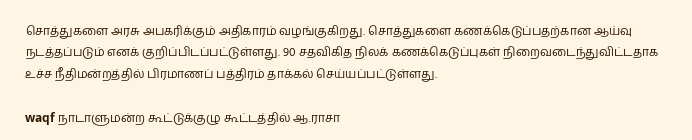சொத்துகளை அரசு அபகரிக்கும் அதிகாரம் வழங்குகிறது. சொத்துகளை கணக்கெடுப்பதற்கான ஆய்வு நடத்தப்படும் எனக் குறிப்பிடப்பட்டுள்ளது. 90 சதவிகித நிலக் கணக்கெடுப்புகள் நிறைவடைந்துவிட்டதாக உச்ச நீதிமன்றத்தில் பிரமாணப் பத்திரம் தாக்கல் செய்யப்பட்டுள்ளது.

waqf நாடாளுமன்ற கூட்டுக்குழு கூட்டத்தில் ஆ.ராசா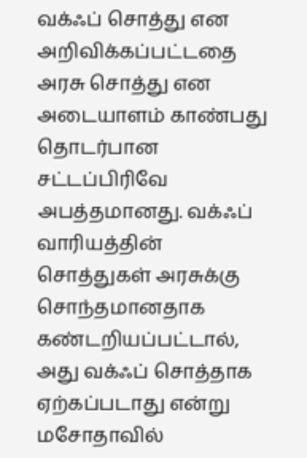வக்ஃப் சொத்து என அறிவிக்கப்பட்டதை அரசு சொத்து என அடையாளம் காண்பது தொடர்பான சட்டப்பிரிவே அபத்தமானது. வக்ஃப் வாரியத்தின் சொத்துகள் அரசுக்கு சொந்தமானதாக கண்டறியப்பட்டால், அது வக்ஃப் சொத்தாக ஏற்கப்படாது என்று மசோதாவில்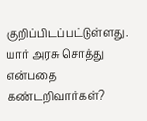குறிப்பிடப்பட்டுள்ளது. யார் அரசு சொத்து என்பதை கண்டறிவார்கள்?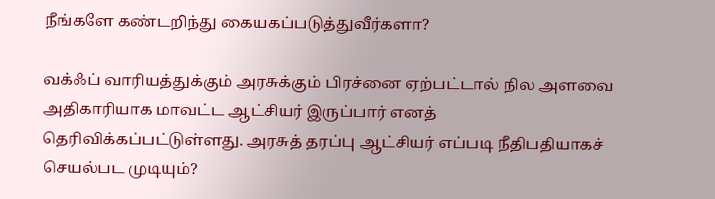நீங்களே கண்டறிந்து கையகப்படுத்துவீர்களா?

வக்ஃப் வாரியத்துக்கும் அரசுக்கும் பிரச்னை ஏற்பட்டால் நில அளவை அதிகாரியாக மாவட்ட ஆட்சியர் இருப்பார் எனத் தெரிவிக்கப்பட்டுள்ளது. அரசுத் தரப்பு ஆட்சியர் எப்படி நீதிபதியாகச் செயல்பட முடியும்?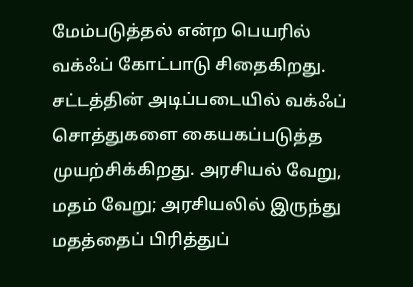மேம்படுத்தல் என்ற பெயரில் வக்ஃப் கோட்பாடு சிதைகிறது. சட்டத்தின் அடிப்படையில் வக்ஃப் சொத்துகளை கையகப்படுத்த முயற்சிக்கிறது. அரசியல் வேறு, மதம் வேறு; அரசியலில் இருந்து மதத்தைப் பிரித்துப்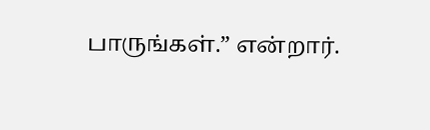பாருங்கள்.” என்றார்.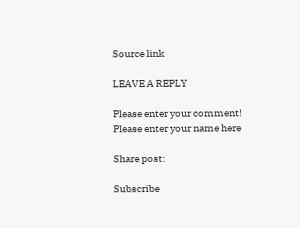Source link

LEAVE A REPLY

Please enter your comment!
Please enter your name here

Share post:

Subscribe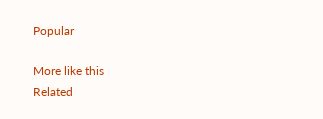Popular

More like this
Related